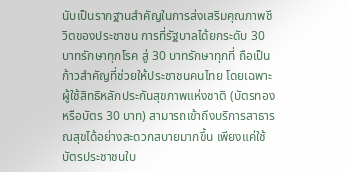นับเป็นรากฐานสำคัญในการส่งเสริมคุณภาพชีวิตของประชาชน การที่รัฐบาลได้ยกระดับ 30 บาทรักษาทุกโรค สู่ 30 บาทรักษาทุกที่ ถือเป็นก้าวสำคัญที่ช่วยให้ประชาชนคนไทย โดยเฉพาะผู้ใช้สิทธิหลักประกันสุขภาพแห่งชาติ (บัตรทอง หรือบัตร 30 บาท) สามารถเข้าถึงบริการสาธารณสุขได้อย่างสะดวกสบายมากขึ้น เพียงแค่ใช้บัตรประชาชนใบ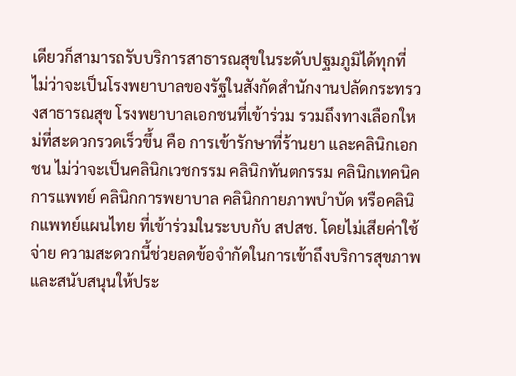เดียวก็สามารถรับบริการสาธารณสุขในระดับปฐมภูมิได้ทุกที่
ไม่ว่าจะเป็นโรงพยาบาลของรัฐในสังกัดสำนักงานปลัดกระทรวงสาธารณสุข โรงพยาบาลเอกชนที่เข้าร่วม รวมถึงทางเลือกใหม่ที่สะดวกรวดเร็วขึ้น คือ การเข้ารักษาที่ร้านยา และคลินิกเอกชน ไม่ว่าจะเป็นคลินิกเวชกรรม คลินิกทันตกรรม คลินิกเทคนิคการแพทย์ คลินิกการพยาบาล คลินิกกายภาพบำบัด หรือคลินิกแพทย์แผนไทย ที่เข้าร่วมในระบบกับ สปสช. โดยไม่เสียค่าใช้จ่าย ความสะดวกนี้ช่วยลดข้อจำกัดในการเข้าถึงบริการสุขภาพและสนับสนุนให้ประ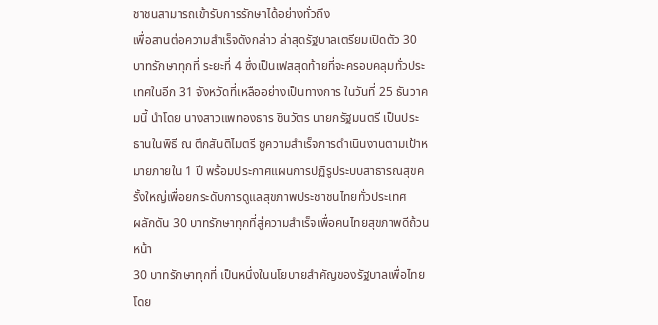ชาชนสามารถเข้ารับการรักษาได้อย่างทั่วถึง
เพื่อสานต่อความสำเร็จดังกล่าว ล่าสุดรัฐบาลเตรียมเปิดตัว 30 บาทรักษาทุกที่ ระยะที่ 4 ซึ่งเป็นเฟสสุดท้ายที่จะครอบคลุมทั่วประเทศในอีก 31 จังหวัดที่เหลืออย่างเป็นทางการ ในวันที่ 25 ธันวาคมนี้ นำโดย นางสาวแพทองธาร ชินวัตร นายกรัฐมนตรี เป็นประธานในพิธี ณ ตึกสันติไมตรี ชูความสำเร็จการดำเนินงานตามเป้าหมายภายใน 1 ปี พร้อมประกาศแผนการปฏิรูประบบสาธารณสุขครั้งใหญ่เพื่อยกระดับการดูแลสุขภาพประชาชนไทยทั่วประเทศ
ผลักดัน 30 บาทรักษาทุกที่สู่ความสำเร็จเพื่อคนไทยสุขภาพดีถ้วนหน้า
30 บาทรักษาทุกที่ เป็นหนึ่งในนโยบายสำคัญของรัฐบาลเพื่อไทย โดย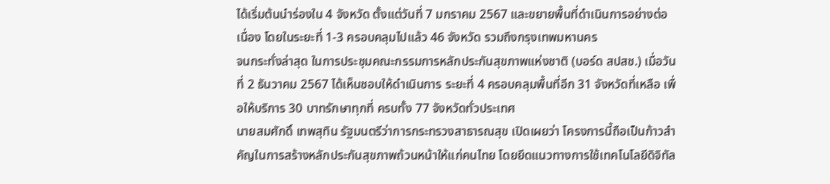ได้เริ่มต้นนำร่องใน 4 จังหวัด ตั้งแต่วันที่ 7 มกราคม 2567 และขยายพื้นที่ดำเนินการอย่างต่อเนื่อง โดยในระยะที่ 1-3 ครอบคลุมไปแล้ว 46 จังหวัด รวมถึงกรุงเทพมหานคร
จนกระทั่งล่าสุด ในการประชุมคณะกรรมการหลักประกันสุขภาพแห่งชาติ (บอร์ด สปสช.) เมื่อวันที่ 2 ธันวาคม 2567 ได้เห็นชอบให้ดำเนินการ ระยะที่ 4 ครอบคลุมพื้นที่อีก 31 จังหวัดที่เหลือ เพื่อให้บริการ 30 บาทรักษาทุกที่ ครบทั้ง 77 จังหวัดทั่วประเทศ
นายสมศักดิ์ เทพสุทิน รัฐมนตรีว่าการกระทรวงสาธารณสุข เปิดเผยว่า โครงการนี้ถือเป็นก้าวสำคัญในการสร้างหลักประกันสุขภาพถ้วนหน้าให้แก่คนไทย โดยยึดแนวทางการใช้เทคโนโลยีดิจิทัล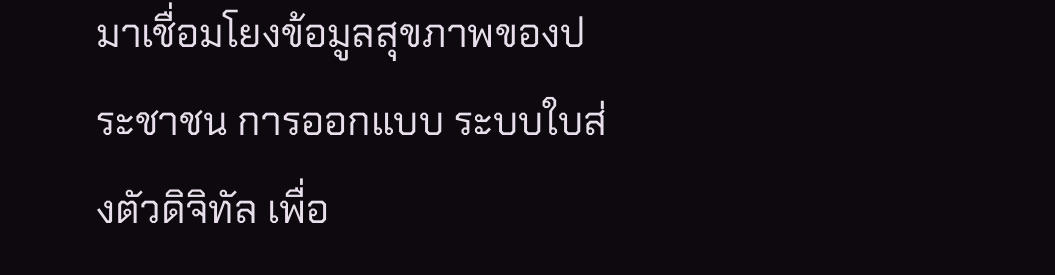มาเชื่อมโยงข้อมูลสุขภาพของประชาชน การออกแบบ ระบบใบส่งตัวดิจิทัล เพื่อ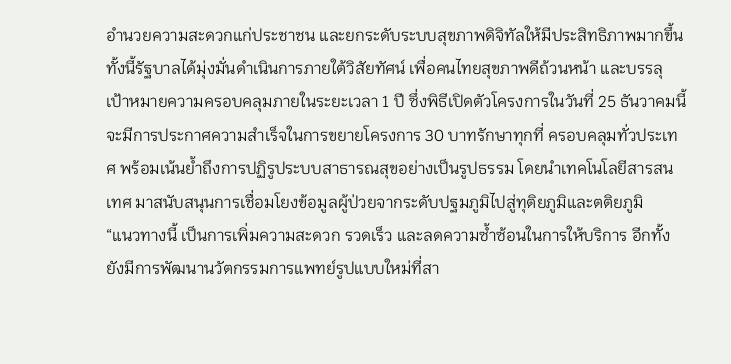อำนวยความสะดวกแก่ประชาชน และยกระดับระบบสุขภาพดิจิทัลให้มีประสิทธิภาพมากขึ้น
ทั้งนี้รัฐบาลได้มุ่งมั่นดำเนินการภายใต้วิสัยทัศน์ เพื่อคนไทยสุขภาพดีถ้วนหน้า และบรรลุเป้าหมายความครอบคลุมภายในระยะเวลา 1 ปี ซึ่งพิธีเปิดตัวโครงการในวันที่ 25 ธันวาคมนี้ จะมีการประกาศความสำเร็จในการขยายโครงการ 30 บาทรักษาทุกที่ ครอบคลุมทั่วประเทศ พร้อมเน้นย้ำถึงการปฏิรูประบบสาธารณสุขอย่างเป็นรูปธรรม โดยนำเทคโนโลยีสารสนเทศ มาสนับสนุนการเชื่อมโยงข้อมูลผู้ป่วยจากระดับปฐมภูมิไปสู่ทุติยภูมิและตติยภูมิ
“แนวทางนี้ เป็นการเพิ่มความสะดวก รวดเร็ว และลดความซ้ำซ้อนในการให้บริการ อีกทั้งยังมีการพัฒนานวัตกรรมการแพทย์รูปแบบใหม่ที่สา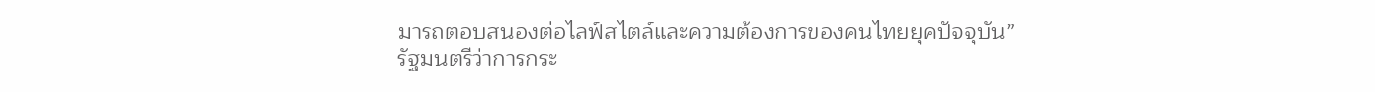มารถตอบสนองต่อไลฟ์สไตล์และความต้องการของคนไทยยุคปัจจุบัน”
รัฐมนตรีว่าการกระ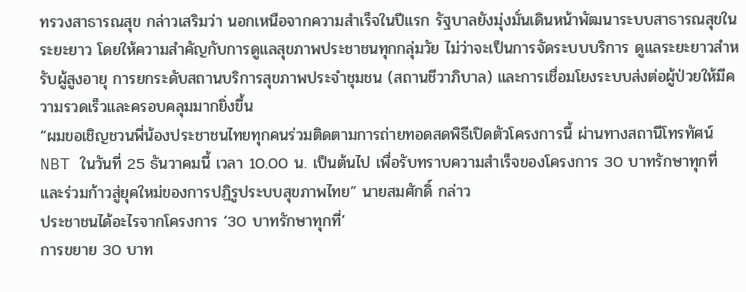ทรวงสาธารณสุข กล่าวเสริมว่า นอกเหนือจากความสำเร็จในปีแรก รัฐบาลยังมุ่งมั่นเดินหน้าพัฒนาระบบสาธารณสุขในระยะยาว โดยให้ความสำคัญกับการดูแลสุขภาพประชาชนทุกกลุ่มวัย ไม่ว่าจะเป็นการจัดระบบบริการ ดูแลระยะยาวสำหรับผู้สูงอายุ การยกระดับสถานบริการสุขภาพประจำชุมชน (สถานชีวาภิบาล) และการเชื่อมโยงระบบส่งต่อผู้ป่วยให้มีความรวดเร็วและครอบคลุมมากยิ่งขึ้น
“ผมขอเชิญชวนพี่น้องประชาชนไทยทุกคนร่วมติดตามการถ่ายทอดสดพิธีเปิดตัวโครงการนี้ ผ่านทางสถานีโทรทัศน์ NBT ในวันที่ 25 ธันวาคมนี้ เวลา 10.00 น. เป็นต้นไป เพื่อรับทราบความสำเร็จของโครงการ 30 บาทรักษาทุกที่ และร่วมก้าวสู่ยุคใหม่ของการปฏิรูประบบสุขภาพไทย” นายสมศักดิ์ กล่าว
ประชาชนได้อะไรจากโครงการ ‘30 บาทรักษาทุกที่’
การขยาย 30 บาท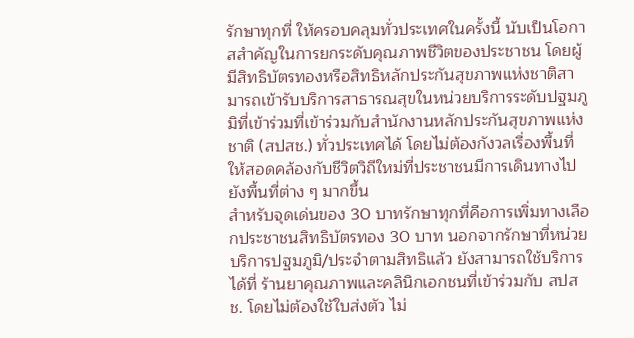รักษาทุกที่ ให้ครอบคลุมทั่วประเทศในครั้งนี้ นับเป็นโอกาสสำคัญในการยกระดับคุณภาพชีวิตของประชาชน โดยผู้มีสิทธิบัตรทองหรือสิทธิหลักประกันสุขภาพแห่งชาติสามารถเข้ารับบริการสาธารณสุขในหน่วยบริการระดับปฐมภูมิที่เข้าร่วมที่เข้าร่วมกับสำนักงานหลักประกันสุขภาพแห่งชาติ (สปสช.) ทั่วประเทศได้ โดยไม่ต้องกังวลเรื่องพื้นที่ ให้สอดคล้องกับชีวิตวิถีใหม่ที่ประชาชนมีการเดินทางไปยังพื้นที่ต่าง ๆ มากขึ้น
สำหรับจุดเด่นของ 30 บาทรักษาทุกที่คือการเพิ่มทางเลือกประชาชนสิทธิบัตรทอง 30 บาท นอกจากรักษาที่หน่วยบริการปฐมภูมิ/ประจำตามสิทธิแล้ว ยังสามารถใช้บริการได้ที่ ร้านยาคุณภาพและคลินิกเอกชนที่เข้าร่วมกับ สปสช. โดยไม่ต้องใช้ใบส่งตัว ไม่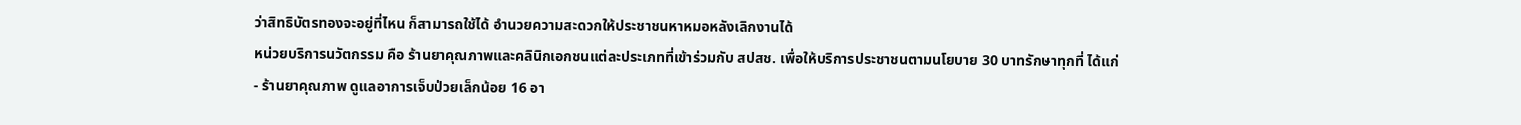ว่าสิทธิบัตรทองจะอยู่ที่ไหน ก็สามารถใช้ได้ อำนวยความสะดวกให้ประชาชนหาหมอหลังเลิกงานได้
หน่วยบริการนวัตกรรม คือ ร้านยาคุณภาพและคลินิกเอกชนแต่ละประเภทที่เข้าร่วมกับ สปสช. เพื่อให้บริการประชาชนตามนโยบาย 30 บาทรักษาทุกที่ ได้แก่
- ร้านยาคุณภาพ ดูแลอาการเจ็บป่วยเล็กน้อย 16 อา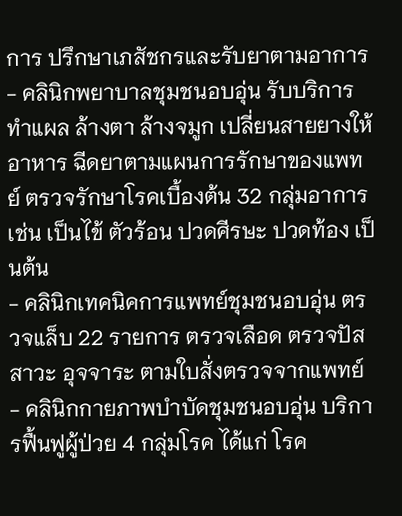การ ปรึกษาเภสัชกรและรับยาตามอาการ
- คลินิกพยาบาลชุมชนอบอุ่น รับบริการทำแผล ล้างตา ล้างจมูก เปลี่ยนสายยางให้อาหาร ฉีดยาตามแผนการรักษาของแพทย์ ตรวจรักษาโรคเบื้องต้น 32 กลุ่มอาการ เช่น เป็นไข้ ตัวร้อน ปวดศีรษะ ปวดท้อง เป็นต้น
- คลินิกเทคนิคการแพทย์ชุมชนอบอุ่น ตรวจแล็บ 22 รายการ ตรวจเลือด ตรวจปัสสาวะ อุจจาระ ตามใบสั่งตรวจจากแพทย์
- คลินิกกายภาพบำบัดชุมชนอบอุ่น บริการฟื้นฟูผู้ป่วย 4 กลุ่มโรค ได้แก่ โรค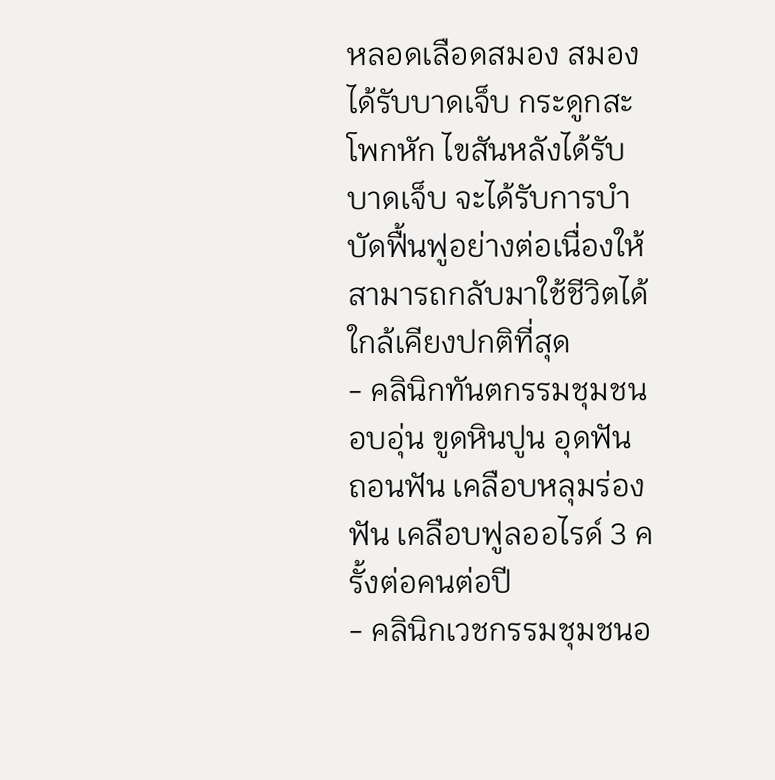หลอดเลือดสมอง สมองได้รับบาดเจ็บ กระดูกสะโพกหัก ไขสันหลังได้รับบาดเจ็บ จะได้รับการบำบัดฟื้นฟูอย่างต่อเนื่องให้สามารถกลับมาใช้ชีวิตได้ใกล้เคียงปกติที่สุด
- คลินิกทันตกรรมชุมชนอบอุ่น ขูดหินปูน อุดฟัน ถอนฟัน เคลือบหลุมร่องฟัน เคลือบฟูลออไรด์ 3 ครั้งต่อคนต่อปี
- คลินิกเวชกรรมชุมชนอ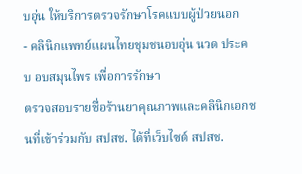บอุ่น ให้บริการตรวจรักษาโรคแบบผู้ป่วยนอก
- คลินิกแพทย์แผนไทยชุมชนอบอุ่น นวด ประคบ อบสมุนไพร เพื่อการรักษา
ตรวจสอบรายชื่อร้านยาคุณภาพและคลินิกเอกชนที่เข้าร่วมกับ สปสช. ได้ที่เว็บไซต์ สปสช.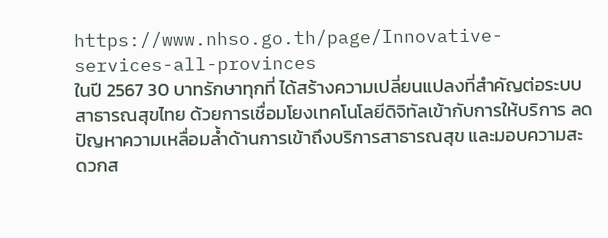https://www.nhso.go.th/page/Innovative-services-all-provinces
ในปี 2567 30 บาทรักษาทุกที่ ได้สร้างความเปลี่ยนแปลงที่สำคัญต่อระบบสาธารณสุขไทย ด้วยการเชื่อมโยงเทคโนโลยีดิจิทัลเข้ากับการให้บริการ ลดปัญหาความเหลื่อมล้ำด้านการเข้าถึงบริการสาธารณสุข และมอบความสะดวกส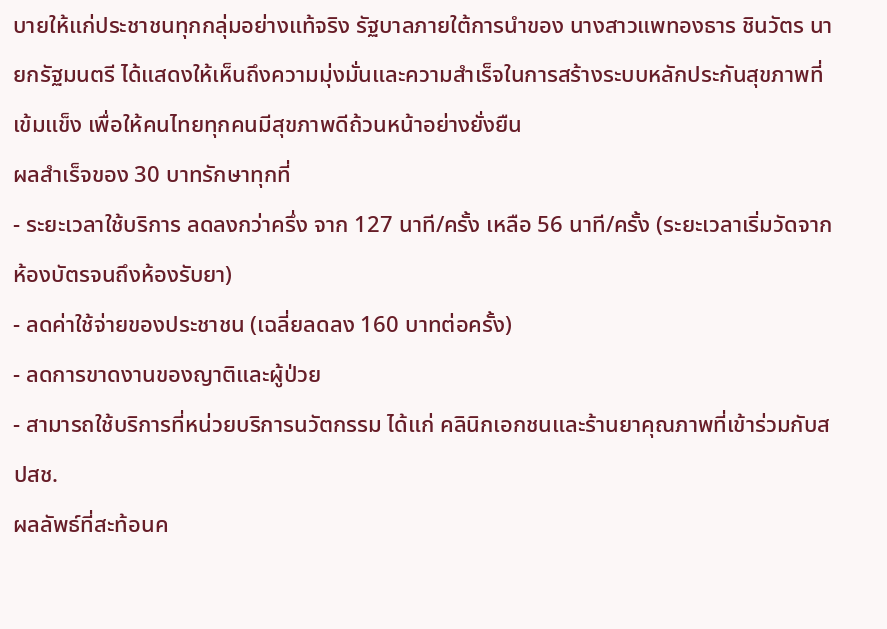บายให้แก่ประชาชนทุกกลุ่มอย่างแท้จริง รัฐบาลภายใต้การนำของ นางสาวแพทองธาร ชินวัตร นายกรัฐมนตรี ได้แสดงให้เห็นถึงความมุ่งมั่นและความสำเร็จในการสร้างระบบหลักประกันสุขภาพที่เข้มแข็ง เพื่อให้คนไทยทุกคนมีสุขภาพดีถ้วนหน้าอย่างยั่งยืน
ผลสำเร็จของ 30 บาทรักษาทุกที่
- ระยะเวลาใช้บริการ ลดลงกว่าครึ่ง จาก 127 นาที/ครั้ง เหลือ 56 นาที/ครั้ง (ระยะเวลาเริ่มวัดจากห้องบัตรจนถึงห้องรับยา)
- ลดค่าใช้จ่ายของประชาชน (เฉลี่ยลดลง 160 บาทต่อครั้ง)
- ลดการขาดงานของญาติและผู้ป่วย
- สามารถใช้บริการที่หน่วยบริการนวัตกรรม ได้แก่ คลินิกเอกชนและร้านยาคุณภาพที่เข้าร่วมกับสปสช.
ผลลัพธ์ที่สะท้อนค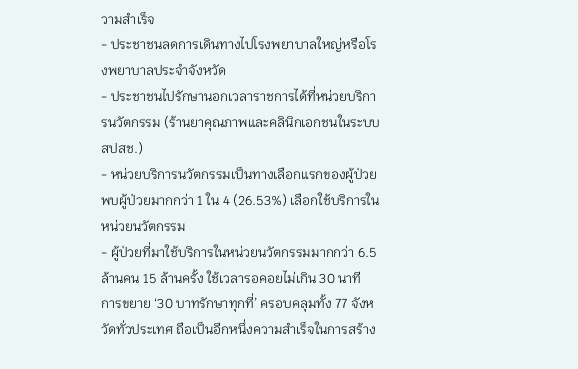วามสำเร็จ
- ประชาชนลดการเดินทางไปโรงพยาบาลใหญ่หรือโรงพยาบาลประจำจังหวัด
- ประชาชนไปรักษานอกเวลาราชการได้ที่หน่วยบริการนวัตกรรม (ร้านยาคุณภาพและคลินิกเอกชนในระบบ สปสช.)
- หน่วยบริการนวัตกรรมเป็นทางเลือกแรกของผู้ป่วย พบผู้ป่วยมากกว่า 1 ใน 4 (26.53%) เลือกใช้บริการในหน่วยนวัตกรรม
- ผู้ป่วยที่มาใช้บริการในหน่วยนวัตกรรมมากกว่า 6.5 ล้านคน 15 ล้านครั้ง ใช้เวลารอคอยไม่เกิน 30 นาที
การขยาย ‘30 บาทรักษาทุกที่’ ครอบคลุมทั้ง 77 จังหวัดทั่วประเทศ ถือเป็นอีกหนึ่งความสำเร็จในการสร้าง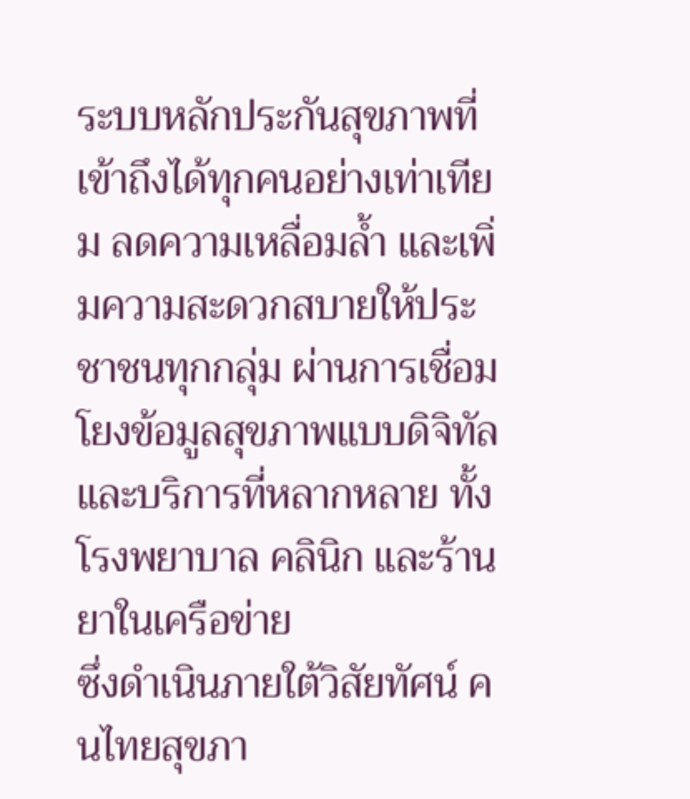ระบบหลักประกันสุขภาพที่เข้าถึงได้ทุกคนอย่างเท่าเทียม ลดความเหลื่อมล้ำ และเพิ่มความสะดวกสบายให้ประชาชนทุกกลุ่ม ผ่านการเชื่อมโยงข้อมูลสุขภาพแบบดิจิทัลและบริการที่หลากหลาย ทั้งโรงพยาบาล คลินิก และร้านยาในเครือข่าย
ซึ่งดำเนินภายใต้วิสัยทัศน์ คนไทยสุขภา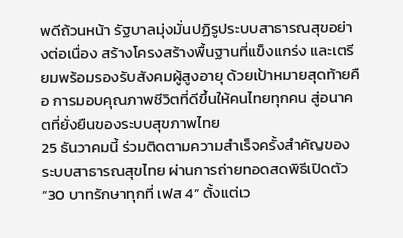พดีถ้วนหน้า รัฐบาลมุ่งมั่นปฏิรูประบบสาธารณสุขอย่างต่อเนื่อง สร้างโครงสร้างพื้นฐานที่แข็งแกร่ง และเตรียมพร้อมรองรับสังคมผู้สูงอายุ ด้วยเป้าหมายสุดท้ายคือ การมอบคุณภาพชีวิตที่ดีขึ้นให้คนไทยทุกคน สู่อนาคตที่ยั่งยืนของระบบสุขภาพไทย
25 ธันวาคมนี้ ร่วมติดตามความสำเร็จครั้งสำคัญของระบบสาธารณสุขไทย ผ่านการถ่ายทอดสดพิธีเปิดตัว “30 บาทรักษาทุกที่ เฟส 4” ตั้งแต่เว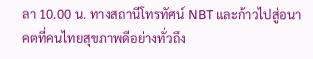ลา 10.00 น. ทางสถานีโทรทัศน์ NBT และก้าวไปสู่อนาคตที่คนไทยสุขภาพดีอย่างทั่วถึง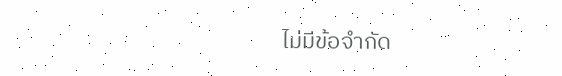ไม่มีข้อจำกัด